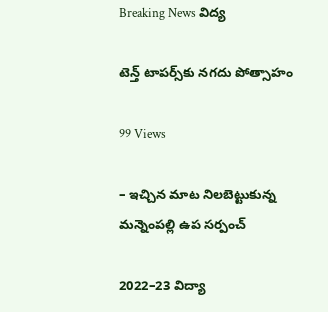Breaking News విద్య

టెన్త్‌ టాపర్స్‌కు నగదు పోత్సాహం

99 Views

– ఇచ్చిన మాట నిలబెట్టుకున్న మన్నెంపల్లి ఉప సర్పంచ్‌

2022–23 విద్యా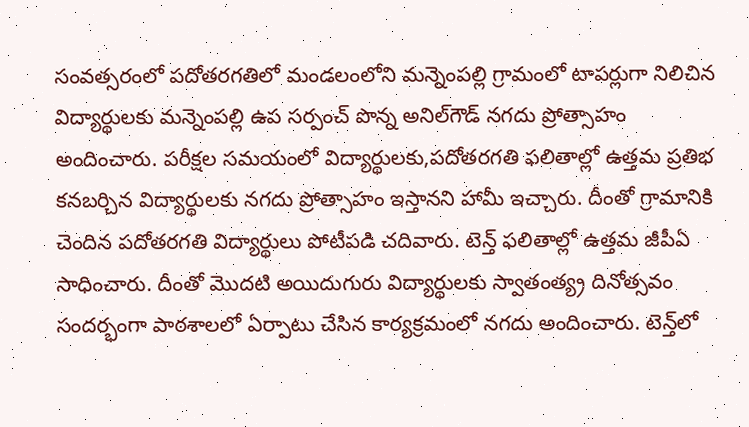సంవత్సరంలో పదోతరగతిలో మండలంలోని మన్నెంపల్లి గ్రామంలో టాపర్లుగా నిలిచిన విద్యార్థులకు మన్నెంపల్లి ఉప సర్పంచ్‌ పొన్న అనిల్‌గౌడ్‌ నగదు ప్రోత్సాహం అందించారు. పరీక్షల సమయంలో విద్యార్థులకు,పదోతరగతి ఫలితాల్లో ఉత్తమ ప్రతిభ కనబర్చిన విద్యార్థులకు నగదు ప్రోత్సాహం ఇస్తానని హామీ ఇచ్చారు. దీంతో గ్రామానికి చెందిన పదోతరగతి విద్యార్థులు పోటీపడి చదివారు. టెన్త్‌ ఫలితాల్లో ఉత్తమ జీపీఏ సాధించారు. దీంతో మొదటి అయిదుగురు విద్యార్థులకు స్వాతంత్య్ర దినోత్సవం సందర్భంగా పాఠశాలలో ఏర్పాటు చేసిన కార్యక్రమంలో నగదు అందించారు. టెన్త్‌లో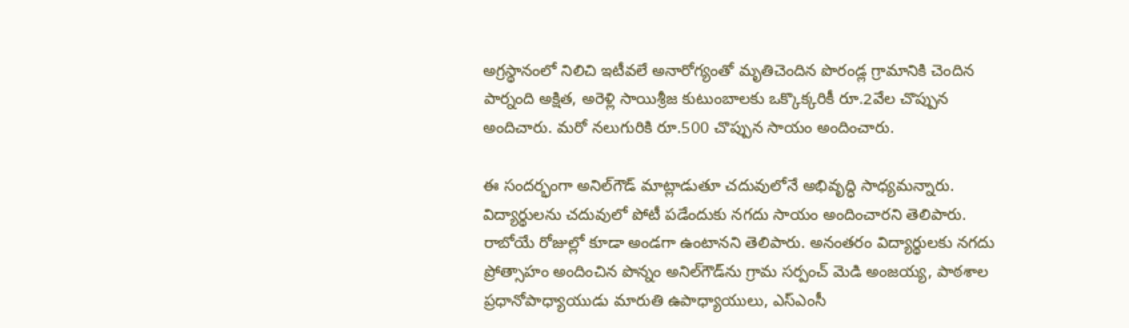అగ్రస్థానంలో నిలిచి ఇటీవలే అనారోగ్యంతో మృతిచెందిన పొరండ్ల గ్రామానికి చెందిన పార్నంది అక్షిత, అరెళ్లి సాయిశ్రీజ కుటుంబాలకు ఒక్కొక్కరికీ రూ.2వేల చొప్పున అందిచారు. మరో నలుగురికి రూ.500 చొప్పున సాయం అందించారు.

ఈ సందర్భంగా అనిల్‌గౌడ్‌ మాట్లాడుతూ చదువులోనే అభివృద్ధి సాధ్యమన్నారు. విద్యార్థులను చదువులో పోటీ పడేందుకు నగదు సాయం అందించారని తెలిపారు. రాబోయే రోజుల్లో కూడా అండగా ఉంటానని తెలిపారు. అనంతరం విద్యార్థులకు నగదు ప్రోత్సాహం అందించిన పొన్నం అనిల్‌గౌడ్‌ను గ్రామ సర్పంచ్ మెడి అంజయ్య, పాఠశాల ప్రధానోపాధ్యాయుడు మారుతి ఉపాధ్యాయులు, ఎస్‌ఎంసీ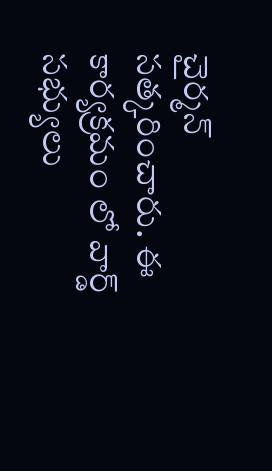చైర్మన్‌ సత్కరించారు. ఈ కార్యక్రమం లో వార్డ్ సభ్యులు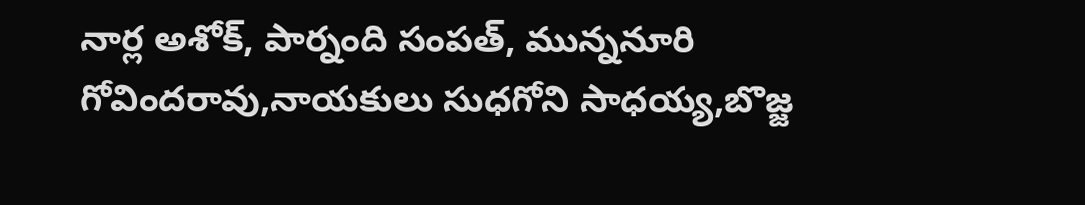నార్ల అశోక్, పార్నంది సంపత్, మున్ననూరి గోవిందరావు,నాయకులు సుధగోని సాధయ్య,బొజ్జ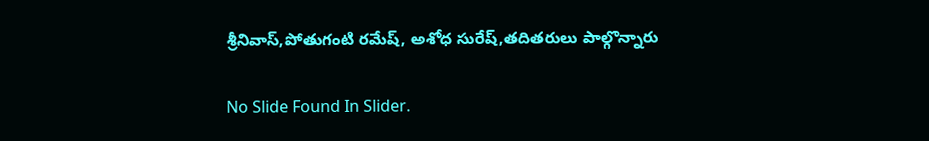శ్రీనివాస్,పోతుగంటి రమేష్, అశోధ సురేష్,తదితరులు పాల్గొన్నారు

No Slide Found In Slider.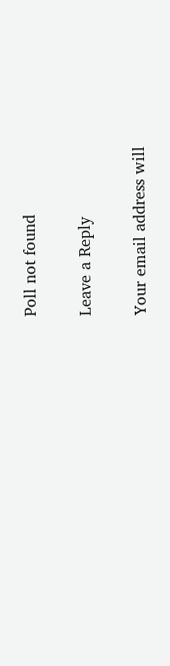Poll not found

Leave a Reply

Your email address will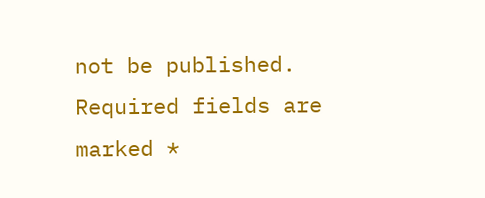not be published. Required fields are marked *